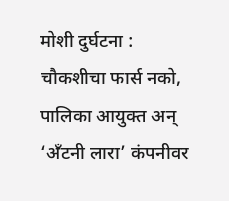मोशी दुर्घटना : चौकशीचा फार्स नको, पालिका आयुक्त अन् ‘अँटनी लारा’ कंपनीवर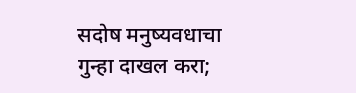सदोष मनुष्यवधाचा गुन्हा दाखल करा;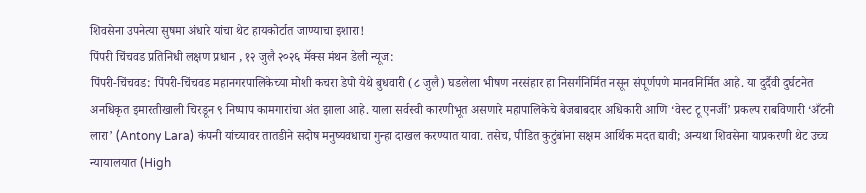शिवसेना उपनेत्या सुषमा अंधारे यांचा थेट हायकोर्टात जाण्याचा इशारा!
पिंपरी चिंचवड प्रतिनिधी लक्षण प्रधान , १२ जुलै २०२६ मॅक्स मंथन डेली न्यूज:
पिंपरी-चिंचवड: पिंपरी-चिंचवड महानगरपालिकेच्या मोशी कचरा डेपो येथे बुधवारी (८ जुलै) घडलेला भीषण नरसंहार हा निसर्गनिर्मित नसून संपूर्णपणे मानवनिर्मित आहे. या दुर्दैवी दुर्घटनेत अनधिकृत इमारतीखाली चिरडून ९ निष्पाप कामगारांचा अंत झाला आहे. याला सर्वस्वी कारणीभूत असणारे महापालिकेचे बेजबाबदार अधिकारी आणि ‘वेस्ट टू एनर्जी’ प्रकल्प राबविणारी ‘अँटनी लारा’ (Antony Lara) कंपनी यांच्यावर तातडीने सदोष मनुष्यवधाचा गुन्हा दाखल करण्यात यावा. तसेच, पीडित कुटुंबांना सक्षम आर्थिक मदत द्यावी; अन्यथा शिवसेना याप्रकरणी थेट उच्च न्यायालयात (High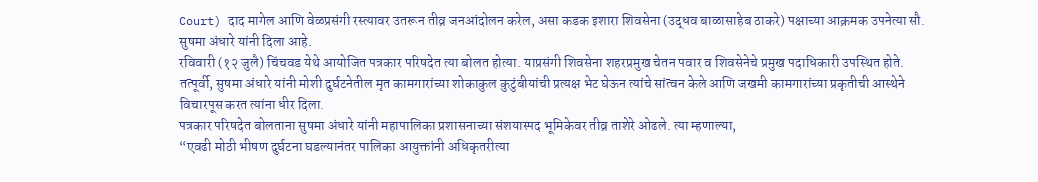Court) दाद मागेल आणि वेळप्रसंगी रस्त्यावर उतरून तीव्र जनआंदोलन करेल, असा कडक इशारा शिवसेना (उद्धव बाळासाहेब ठाकरे) पक्षाच्या आक्रमक उपनेत्या सौ. सुषमा अंधारे यांनी दिला आहे.
रविवारी (१२ जुलै) चिंचवड येथे आयोजित पत्रकार परिषदेत त्या बोलत होत्या. याप्रसंगी शिवसेना शहरप्रमुख चेतन पवार व शिवसेनेचे प्रमुख पदाधिकारी उपस्थित होते. तत्पूर्वी, सुषमा अंधारे यांनी मोशी दुर्घटनेतील मृत कामगारांच्या शोकाकुल कुटुंबीयांची प्रत्यक्ष भेट घेऊन त्यांचे सांत्वन केले आणि जखमी कामगारांच्या प्रकृतीची आस्थेने विचारपूस करत त्यांना धीर दिला.
पत्रकार परिषदेत बोलताना सुषमा अंधारे यांनी महापालिका प्रशासनाच्या संशयास्पद भूमिकेवर तीव्र ताशेरे ओढले. त्या म्हणाल्या,
“एवढी मोठी भीषण दुर्घटना घडल्यानंतर पालिका आयुक्तांनी अधिकृतरीत्या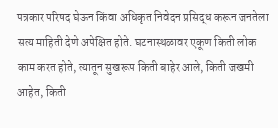पत्रकार परिषद घेऊन किंवा अधिकृत निवेदन प्रसिद्ध करून जनतेला सत्य माहिती देणे अपेक्षित होते. घटनास्थळावर एकूण किती लोक काम करत होते, त्यातून सुखरूप किती बाहेर आले, किती जखमी आहेत, किती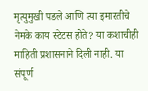मृत्युमुखी पडले आणि त्या इमारतीचे नेमके काय स्टेटस होते? या कशाचीही माहिती प्रशासनाने दिली नाही. या संपूर्ण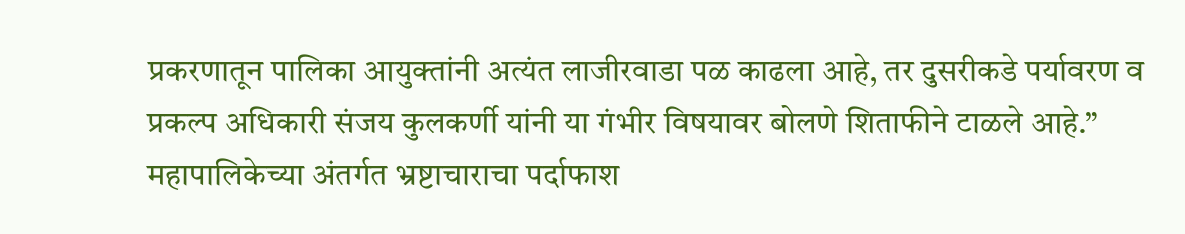प्रकरणातून पालिका आयुक्तांनी अत्यंत लाजीरवाडा पळ काढला आहे, तर दुसरीकडे पर्यावरण व प्रकल्प अधिकारी संजय कुलकर्णी यांनी या गंभीर विषयावर बोलणे शिताफीने टाळले आहे.”
महापालिकेच्या अंतर्गत भ्रष्टाचाराचा पर्दाफाश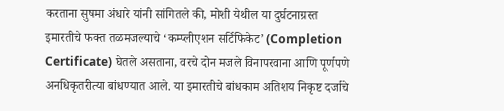करताना सुषमा अंधारे यांनी सांगितले की, मोशी येथील या दुर्घटनाग्रस्त इमारतीचे फक्त तळमजल्याचे ‘कम्प्लीएशन सर्टिफिकेट’ (Completion Certificate) घेतले असताना, वरचे दोन मजले विनापरवाना आणि पूर्णपणे अनधिकृतरीत्या बांधण्यात आले. या इमारतीचे बांधकाम अतिशय निकृष्ट दर्जाचे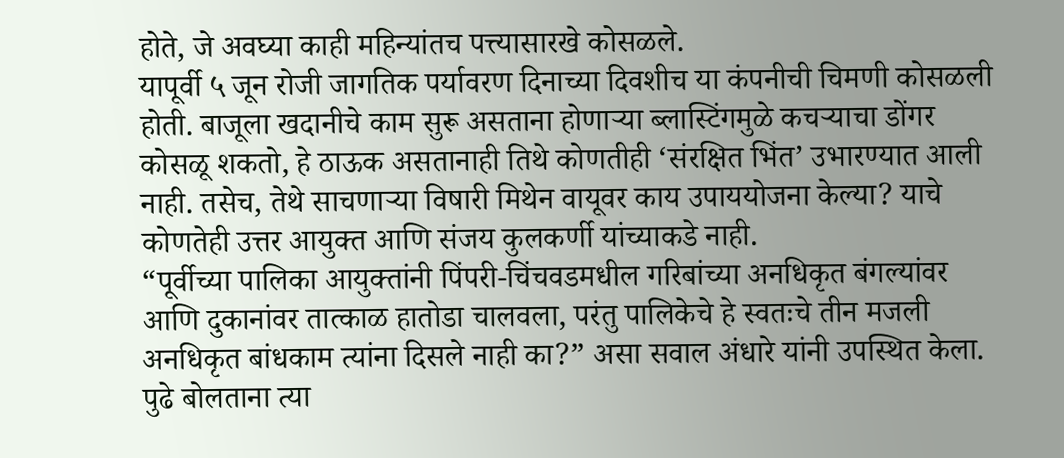होते, जे अवघ्या काही महिन्यांतच पत्त्यासारखे कोसळले.
यापूर्वी ५ जून रोजी जागतिक पर्यावरण दिनाच्या दिवशीच या कंपनीची चिमणी कोसळली होती. बाजूला खदानीचे काम सुरू असताना होणाऱ्या ब्लास्टिंगमुळे कचऱ्याचा डोंगर कोसळू शकतो, हे ठाऊक असतानाही तिथे कोणतीही ‘संरक्षित भिंत’ उभारण्यात आली नाही. तसेच, तेथे साचणाऱ्या विषारी मिथेन वायूवर काय उपाययोजना केल्या? याचे कोणतेही उत्तर आयुक्त आणि संजय कुलकर्णी यांच्याकडे नाही.
“पूर्वीच्या पालिका आयुक्तांनी पिंपरी-चिंचवडमधील गरिबांच्या अनधिकृत बंगल्यांवर आणि दुकानांवर तात्काळ हातोडा चालवला, परंतु पालिकेचे हे स्वतःचे तीन मजली अनधिकृत बांधकाम त्यांना दिसले नाही का?” असा सवाल अंधारे यांनी उपस्थित केला.
पुढे बोलताना त्या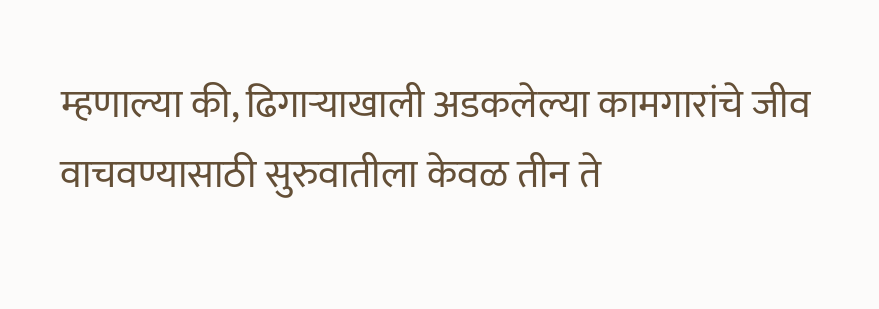म्हणाल्या की, ढिगाऱ्याखाली अडकलेल्या कामगारांचे जीव वाचवण्यासाठी सुरुवातीला केवळ तीन ते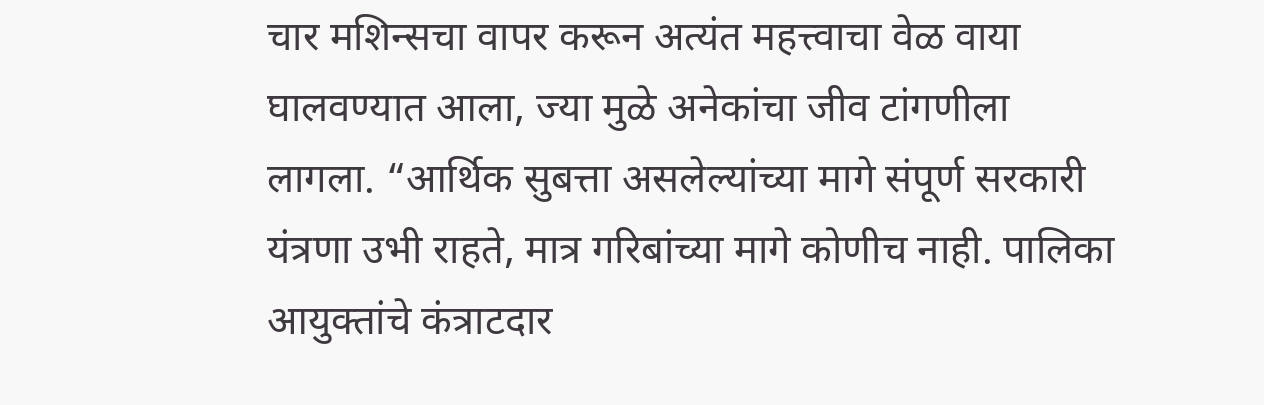चार मशिन्सचा वापर करून अत्यंत महत्त्वाचा वेळ वाया घालवण्यात आला, ज्या मुळे अनेकांचा जीव टांगणीला लागला. “आर्थिक सुबत्ता असलेल्यांच्या मागे संपूर्ण सरकारी यंत्रणा उभी राहते, मात्र गरिबांच्या मागे कोणीच नाही. पालिका आयुक्तांचे कंत्राटदार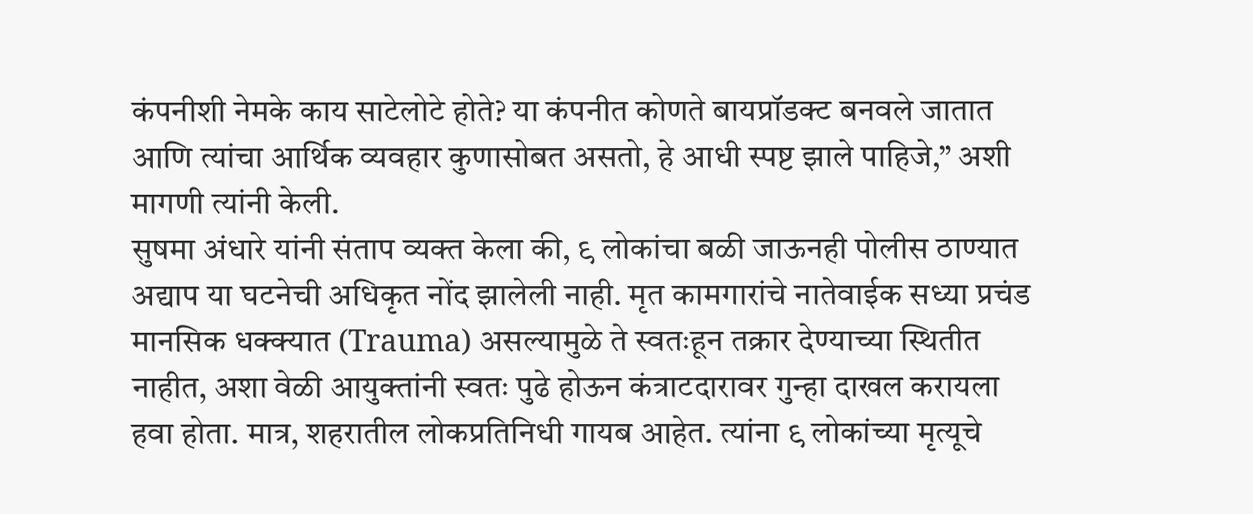कंपनीशी नेमके काय साटेलोटे होते? या कंपनीत कोणते बायप्रॉडक्ट बनवले जातात आणि त्यांचा आर्थिक व्यवहार कुणासोबत असतो, हे आधी स्पष्ट झाले पाहिजे,” अशी मागणी त्यांनी केली.
सुषमा अंधारे यांनी संताप व्यक्त केला की, ९ लोकांचा बळी जाऊनही पोलीस ठाण्यात अद्याप या घटनेची अधिकृत नोंद झालेली नाही. मृत कामगारांचे नातेवाईक सध्या प्रचंड मानसिक धक्क्यात (Trauma) असल्यामुळे ते स्वतःहून तक्रार देण्याच्या स्थितीत नाहीत, अशा वेळी आयुक्तांनी स्वतः पुढे होऊन कंत्राटदारावर गुन्हा दाखल करायला हवा होता. मात्र, शहरातील लोकप्रतिनिधी गायब आहेत. त्यांना ९ लोकांच्या मृत्यूचे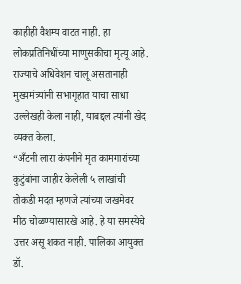काहीही वैशम्य वाटत नाही. हा लोकप्रतिनिधींच्या माणुसकीचा मृत्यू आहे. राज्याचे अधिवेशन चालू असतानाही मुख्यमंत्र्यांनी सभागृहात याचा साधा उल्लेखही केला नाही, याबद्दल त्यांनी खेद व्यक्त केला.
“अँटनी लारा कंपनीने मृत कामगारांच्या कुटुंबांना जाहीर केलेली ५ लाखांची तोकडी मदत म्हणजे त्यांच्या जखमेवर मीठ चोळण्यासारखे आहे. हे या समस्येचे उत्तर असू शकत नाही. पालिका आयुक्त डॉ.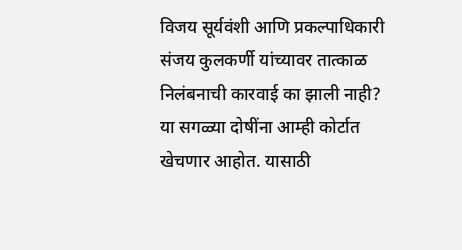विजय सूर्यवंशी आणि प्रकल्पाधिकारी संजय कुलकर्णी यांच्यावर तात्काळ निलंबनाची कारवाई का झाली नाही? या सगळ्या दोषींना आम्ही कोर्टात खेचणार आहोत. यासाठी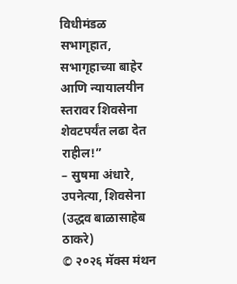विधीमंडळ सभागृहात, सभागृहाच्या बाहेर आणि न्यायालयीन स्तरावर शिवसेना शेवटपर्यंत लढा देत राहील!”
– सुषमा अंधारे, उपनेत्या, शिवसेना (उद्धव बाळासाहेब ठाकरे)
© २०२६ मॅक्स मंथन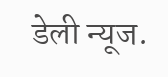डेली न्यूज.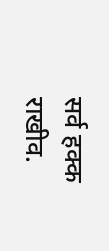सर्व हक्क राखीव.